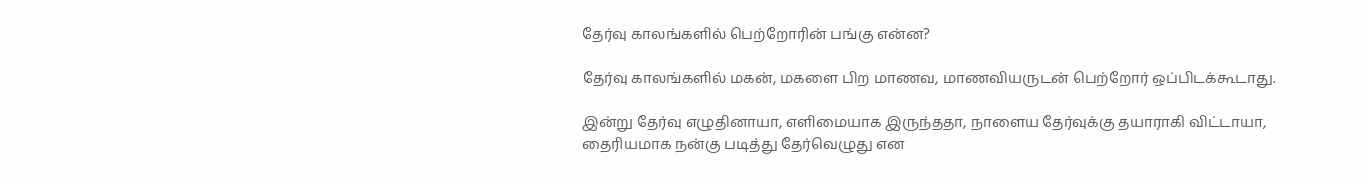தேர்வு காலங்களில் பெற்றோரின் பங்கு என்ன?

தேர்வு காலங்களில் மகன், மகளை பிற மாணவ, மாணவியருடன் பெற்றோர் ஒப்பிடக்கூடாது.

இன்று தேர்வு எழுதினாயா, எளிமையாக இருந்ததா, நாளைய தேர்வுக்கு தயாராகி விட்டாயா, தைரியமாக நன்கு படித்து தேர்வெழுது என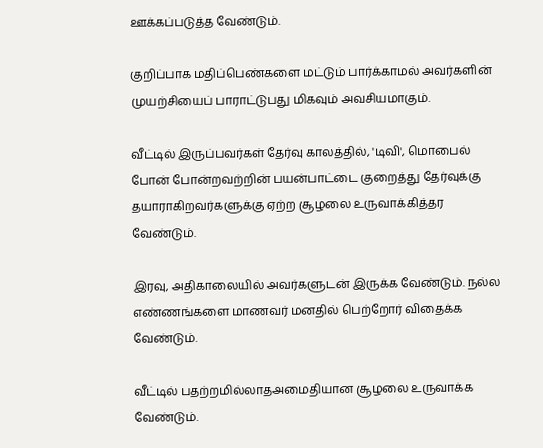ஊக்கப்படுத்த வேண்டும்.

குறிப்பாக மதிப்பெண்களை மட்டும் பார்க்காமல் அவர்களின் முயற்சியைப் பாராட்டுபது மிகவும் அவசியமாகும்.

வீட்டில் இருப்பவர்கள் தேர்வு காலத்தில், 'டிவி', மொபைல் போன் போன்றவற்றின் பயன்பாட்டை குறைத்து தேர்வுக்கு தயாராகிறவர்களுக்கு ஏற்ற சூழலை உருவாக்கித்தர வேண்டும்.

இரவு, அதிகாலையில் அவர்களுடன் இருக்க வேண்டும். நல்ல எண்ணங்களை மாணவர் மனதில் பெற்றோர் விதைக்க வேண்டும்.

வீட்டில் பதற்றமில்லாதஅமைதியான சூழலை உருவாக்க வேண்டும்.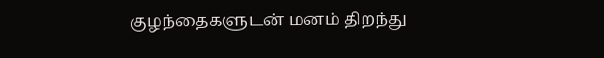குழந்தைகளுடன் மனம் திறந்து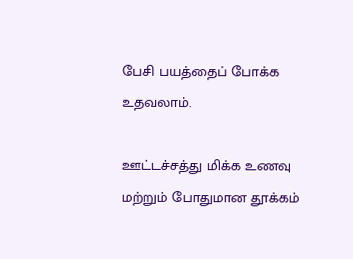பேசி பயத்தைப் போக்க உதவலாம்.

ஊட்டச்சத்து மிக்க உணவு மற்றும் போதுமான தூக்கம்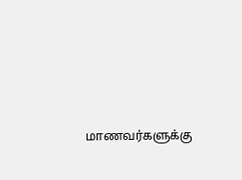மாணவர்களுக்கு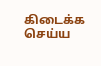கிடைக்க செய்ய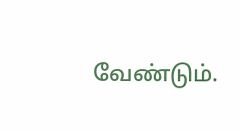வேண்டும்.